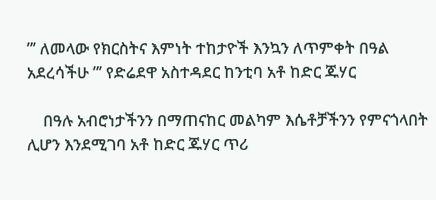”’ ለመላው የክርስትና እምነት ተከታዮች እንኳን ለጥምቀት በዓል አደረሳችሁ ”’ የድሬደዋ አስተዳደር ከንቲባ አቶ ከድር ጁሃር

    በዓሉ አብሮነታችንን በማጠናከር መልካም እሴቶቻችንን የምናጎላበት ሊሆን እንደሚገባ አቶ ከድር ጁሃር ጥሪ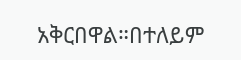አቅርበዋል።በተለይም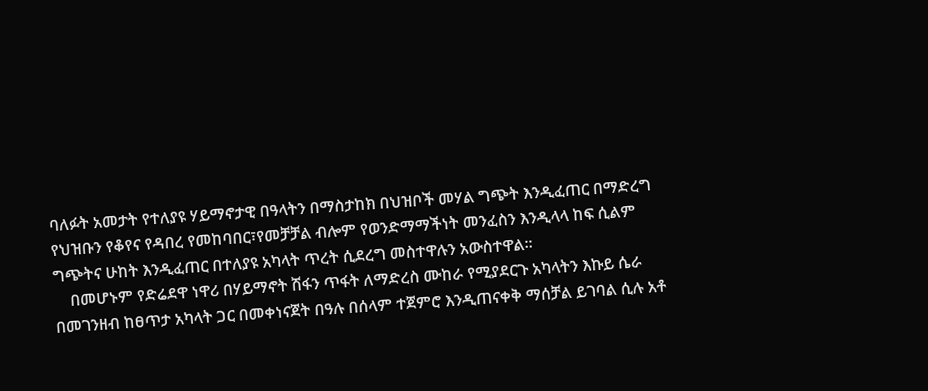ባለፉት አመታት የተለያዩ ሃይማኖታዊ በዓላትን በማስታከክ በህዝቦች መሃል ግጭት እንዲፈጠር በማድረግ የህዝቡን የቆየና የዳበረ የመከባበር፣የመቻቻል ብሎም የወንድማማችነት መንፈስን እንዲላላ ከፍ ሲልም ግጭትና ሁከት እንዲፈጠር በተለያዩ አካላት ጥረት ሲደረግ መስተዋሉን አውስተዋል።
    በመሆኑም የድሬደዋ ነዋሪ በሃይማኖት ሽፋን ጥፋት ለማድረስ ሙከራ የሚያደርጉ አካላትን እኩይ ሴራ በመገንዘብ ከፀጥታ አካላት ጋር በመቀነናጀት በዓሉ በሰላም ተጀምሮ እንዲጠናቀቅ ማሰቻል ይገባል ሲሉ አቶ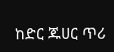ከድር ጁሀር ጥሪ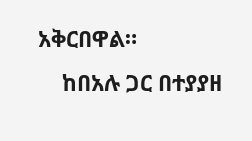አቅርበዋል።
    ከበአሉ ጋር በተያያዘ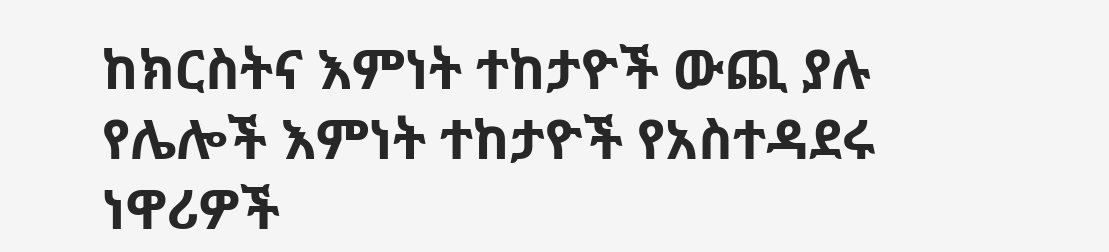ከክርስትና እምነት ተከታዮች ውጪ ያሉ የሌሎች እምነት ተከታዮች የአስተዳደሩ ነዋሪዎች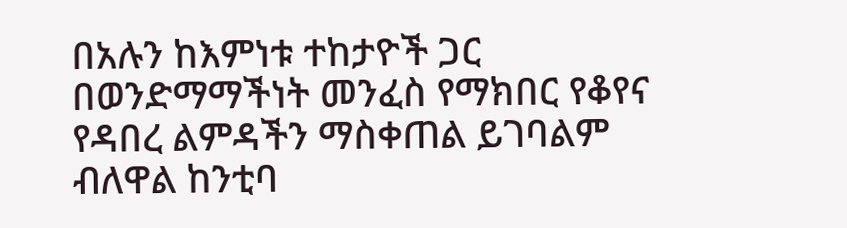በአሉን ከእምነቱ ተከታዮች ጋር በወንድማማችነት መንፈስ የማክበር የቆየና የዳበረ ልምዳችን ማስቀጠል ይገባልም ብለዋል ከንቲባ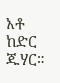አቶ ከድር ጁሃር።